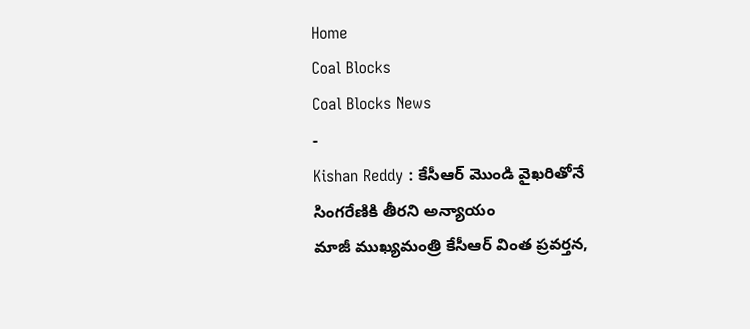Home
Coal Blocks
Coal Blocks News
-
Kishan Reddy : కేసీఆర్ మొండి వైఖరితోనే సింగరేణికి తీరని అన్యాయం
మాజీ ముఖ్యమంత్రి కేసీఆర్ వింత ప్రవర్తన,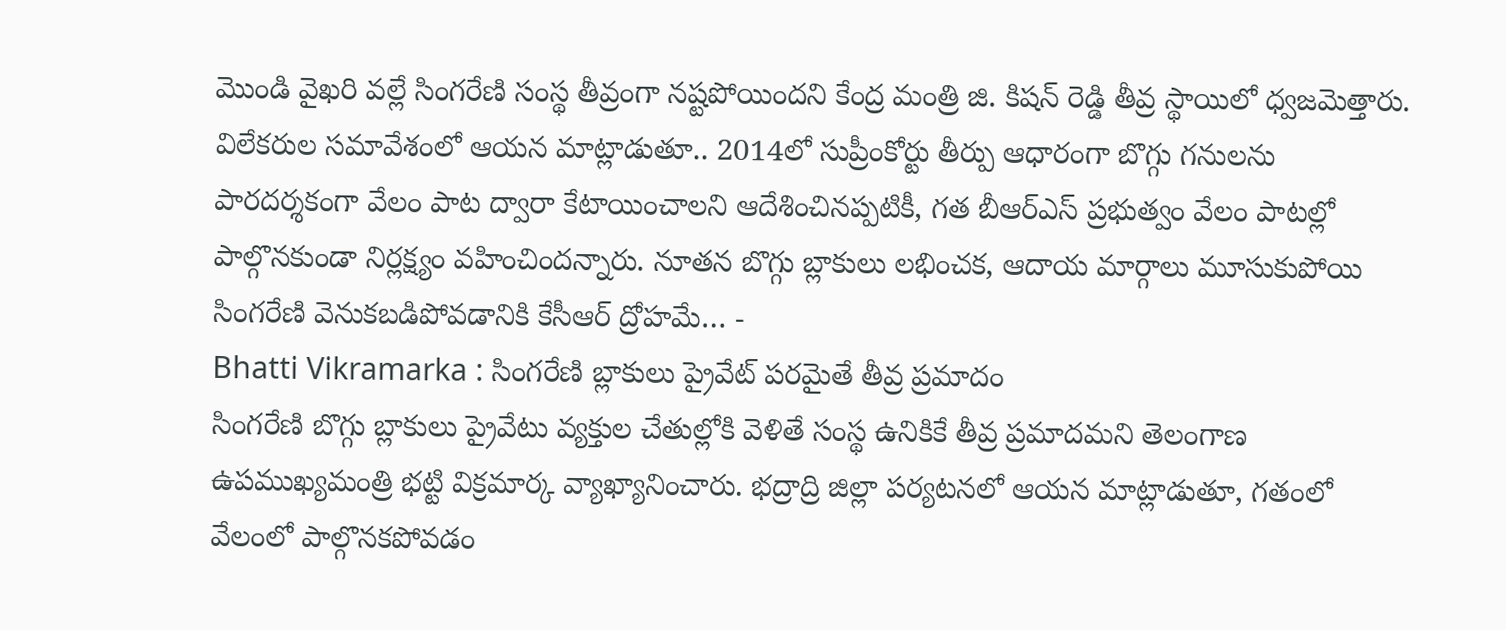మొండి వైఖరి వల్లే సింగరేణి సంస్థ తీవ్రంగా నష్టపోయిందని కేంద్ర మంత్రి జి. కిషన్ రెడ్డి తీవ్ర స్థాయిలో ధ్వజమెత్తారు. విలేకరుల సమావేశంలో ఆయన మాట్లాడుతూ.. 2014లో సుప్రీంకోర్టు తీర్పు ఆధారంగా బొగ్గు గనులను పారదర్శకంగా వేలం పాట ద్వారా కేటాయించాలని ఆదేశించినప్పటికీ, గత బీఆర్ఎస్ ప్రభుత్వం వేలం పాటల్లో పాల్గొనకుండా నిర్లక్ష్యం వహించిందన్నారు. నూతన బొగ్గు బ్లాకులు లభించక, ఆదాయ మార్గాలు మూసుకుపోయి సింగరేణి వెనుకబడిపోవడానికి కేసీఆర్ ద్రోహమే… -
Bhatti Vikramarka : సింగరేణి బ్లాకులు ప్రైవేట్ పరమైతే తీవ్ర ప్రమాదం
సింగరేణి బొగ్గు బ్లాకులు ప్రైవేటు వ్యక్తుల చేతుల్లోకి వెళితే సంస్థ ఉనికికే తీవ్ర ప్రమాదమని తెలంగాణ ఉపముఖ్యమంత్రి భట్టి విక్రమార్క వ్యాఖ్యానించారు. భద్రాద్రి జిల్లా పర్యటనలో ఆయన మాట్లాడుతూ, గతంలో వేలంలో పాల్గొనకపోవడం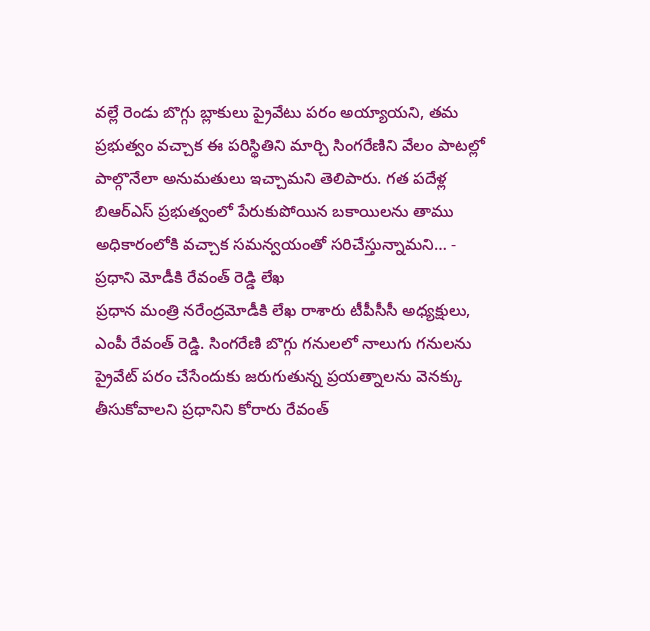వల్లే రెండు బొగ్గు బ్లాకులు ప్రైవేటు పరం అయ్యాయని, తమ ప్రభుత్వం వచ్చాక ఈ పరిస్థితిని మార్చి సింగరేణిని వేలం పాటల్లో పాల్గొనేలా అనుమతులు ఇచ్చామని తెలిపారు. గత పదేళ్ల బిఆర్ఎస్ ప్రభుత్వంలో పేరుకుపోయిన బకాయిలను తాము అధికారంలోకి వచ్చాక సమన్వయంతో సరిచేస్తున్నామని… -
ప్రధాని మోడీకి రేవంత్ రెడ్డి లేఖ
ప్రధాన మంత్రి నరేంద్రమోడీకి లేఖ రాశారు టీపీసీసీ అధ్యక్షులు, ఎంపీ రేవంత్ రెడ్డి. సింగరేణి బొగ్గు గనులలో నాలుగు గనులను ప్రైవేట్ పరం చేసేందుకు జరుగుతున్న ప్రయత్నాలను వెనక్కు తీసుకోవాలని ప్రధానిని కోరారు రేవంత్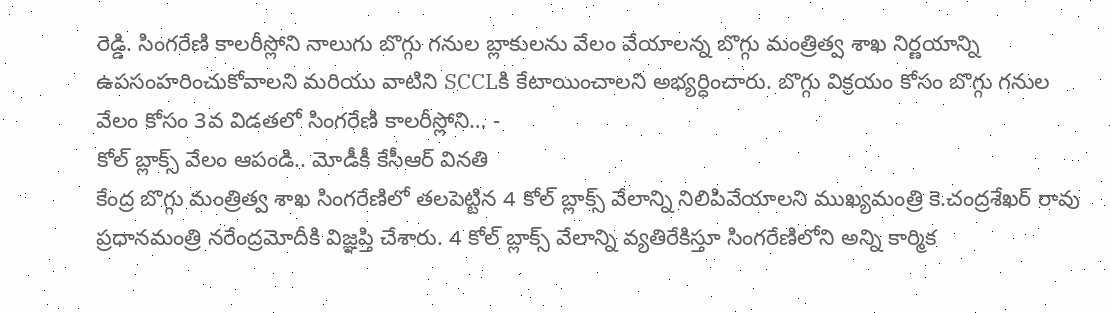రెడ్డి. సింగరేణి కాలరీస్లోని నాలుగు బొగ్గు గనుల బ్లాకులను వేలం వేయాలన్న బొగ్గు మంత్రిత్వ శాఖ నిర్ణయాన్ని ఉపసంహరించుకోవాలని మరియు వాటిని SCCLకి కేటాయించాలని అభ్యర్ధించారు. బొగ్గు విక్రయం కోసం బొగ్గు గనుల వేలం కోసం 3వ విడతలో సింగరేణి కాలరీస్లోని… -
కోల్ బ్లాక్స్ వేలం ఆపండి.. మోడీకీ కేసీఆర్ వినతి
కేంద్ర బొగ్గు మంత్రిత్వ శాఖ సింగరేణిలో తలపెట్టిన 4 కోల్ బ్లాక్స్ వేలాన్ని నిలిపివేయాలని ముఖ్యమంత్రి కె.చంద్రశేఖర్ రావు ప్రధానమంత్రి నరేంద్రమోదీకి విజ్ఞప్తి చేశారు. 4 కోల్ బ్లాక్స్ వేలాన్ని వ్యతిరేకిస్తూ సింగరేణిలోని అన్ని కార్మిక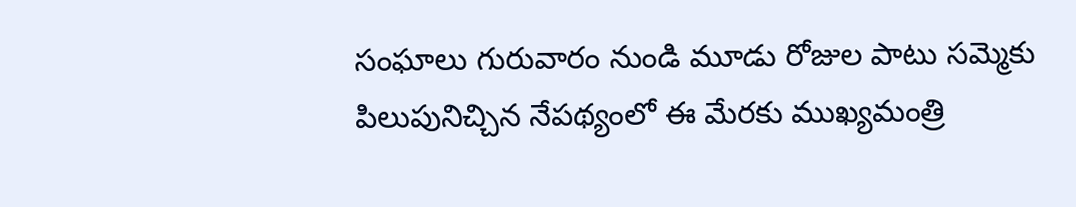సంఘాలు గురువారం నుండి మూడు రోజుల పాటు సమ్మెకు పిలుపునిచ్చిన నేపథ్యంలో ఈ మేరకు ముఖ్యమంత్రి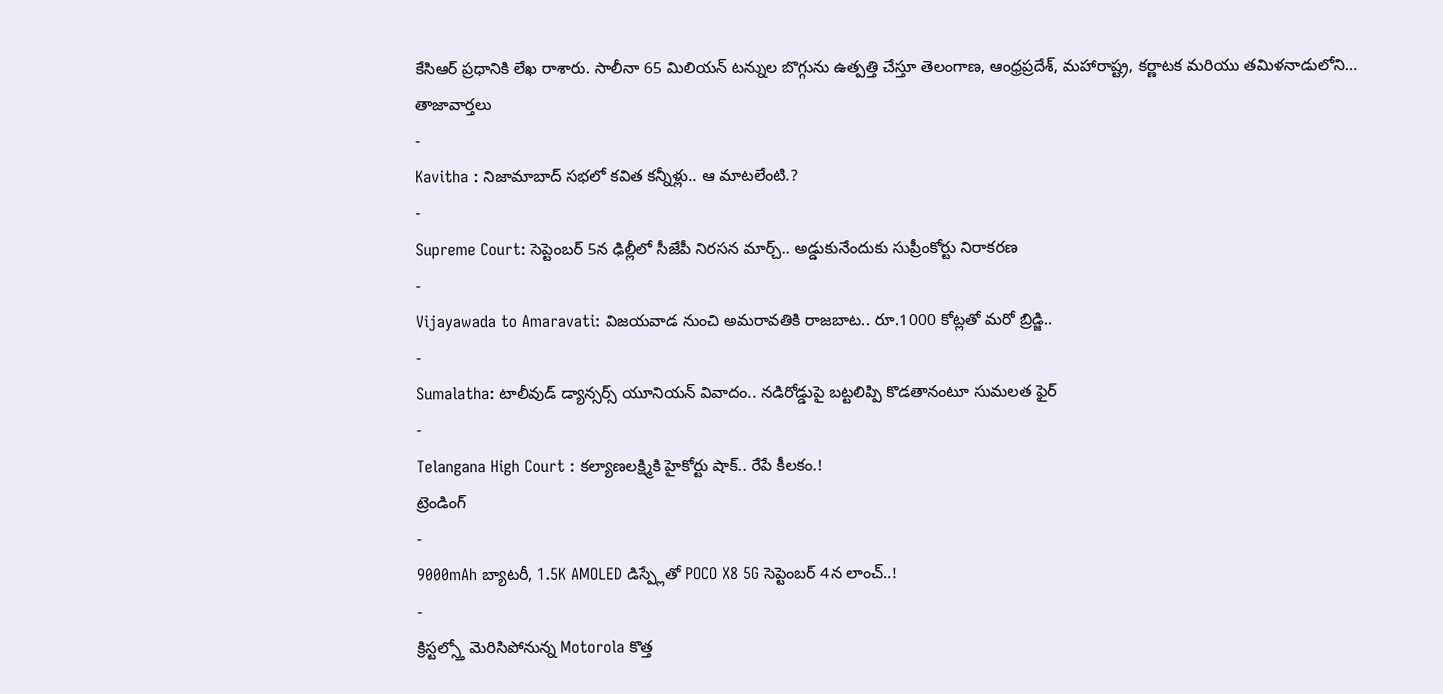కేసిఆర్ ప్రధానికి లేఖ రాశారు. సాలీనా 65 మిలియన్ టన్నుల బొగ్గును ఉత్పత్తి చేస్తూ తెలంగాణ, ఆంధ్రప్రదేశ్, మహారాష్ట్ర, కర్ణాటక మరియు తమిళనాడులోని…
తాజావార్తలు
-
Kavitha : నిజామాబాద్ సభలో కవిత కన్నీళ్లు.. ఆ మాటలేంటి.?
-
Supreme Court: సెప్టెంబర్ 5న ఢిల్లీలో సీజేపీ నిరసన మార్చ్.. అడ్డుకునేందుకు సుప్రీంకోర్టు నిరాకరణ
-
Vijayawada to Amaravati: విజయవాడ నుంచి అమరావతికి రాజబాట.. రూ.1000 కోట్లతో మరో బ్రిడ్జి..
-
Sumalatha: టాలీవుడ్ డ్యాన్సర్స్ యూనియన్ వివాదం.. నడిరోడ్డుపై బట్టలిప్పి కొడతానంటూ సుమలత ఫైర్
-
Telangana High Court : కల్యాణలక్ష్మికి హైకోర్టు షాక్.. రేపే కీలకం.!
ట్రెండింగ్
-
9000mAh బ్యాటరీ, 1.5K AMOLED డిస్ప్లేతో POCO X8 5G సెప్టెంబర్ 4న లాంచ్..!
-
క్రిస్టల్స్తో మెరిసిపోనున్న Motorola కొత్త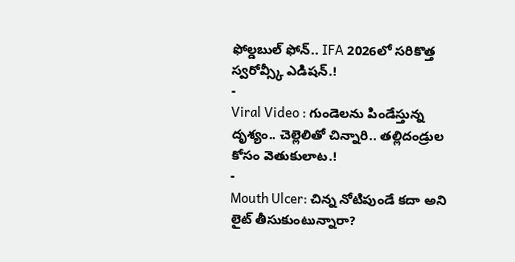ఫోల్డబుల్ ఫోన్.. IFA 2026లో సరికొత్త స్వరోవ్స్కీ ఎడిషన్.!
-
Viral Video : గుండెలను పిండేస్తున్న దృశ్యం.. చెల్లెలితో చిన్నారి.. తల్లిదండ్రుల కోసం వెతుకులాట.!
-
Mouth Ulcer: చిన్న నోటిపుండే కదా అని లైట్ తీసుకుంటున్నారా?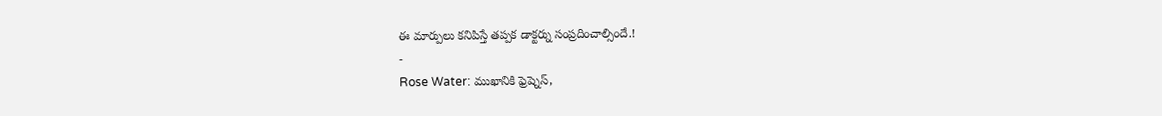ఈ మార్పులు కనిపిస్తే తప్పక డాక్టర్ను సంప్రదించాల్సిందే.!
-
Rose Water: ముఖానికి ఫ్రెష్నెస్,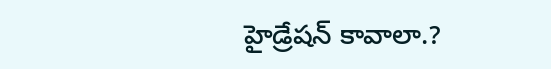హైడ్రేషన్ కావాలా.?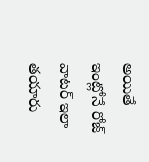అయితే ఇంట్లోనే రోజ్ వాటర్ ఇలా తయారు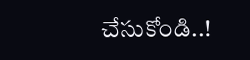చేసుకోండి..!